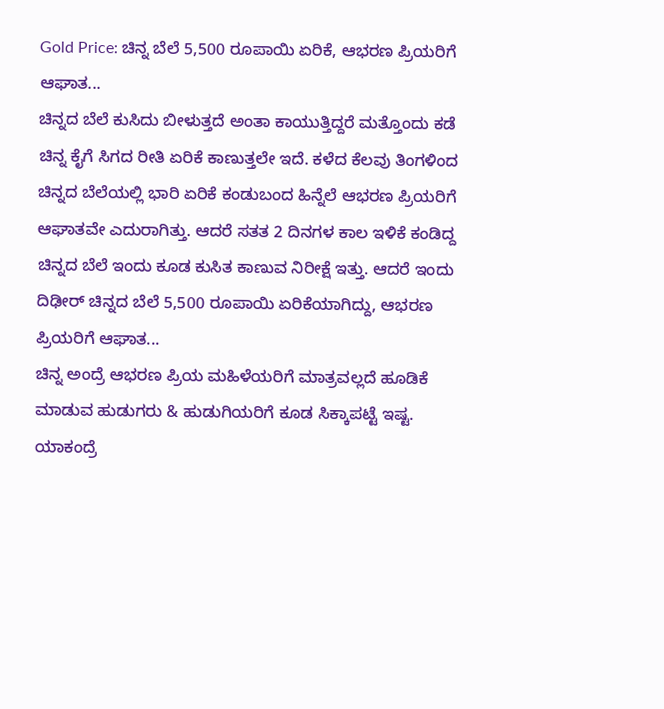Gold Price: ಚಿನ್ನ ಬೆಲೆ 5,500 ರೂಪಾಯಿ ಏರಿಕೆ, ಆಭರಣ ಪ್ರಿಯರಿಗೆ ಆಘಾತ...
ಚಿನ್ನದ ಬೆಲೆ ಕುಸಿದು ಬೀಳುತ್ತದೆ ಅಂತಾ ಕಾಯುತ್ತಿದ್ದರೆ ಮತ್ತೊಂದು ಕಡೆ ಚಿನ್ನ ಕೈಗೆ ಸಿಗದ ರೀತಿ ಏರಿಕೆ ಕಾಣುತ್ತಲೇ ಇದೆ. ಕಳೆದ ಕೆಲವು ತಿಂಗಳಿಂದ ಚಿನ್ನದ ಬೆಲೆಯಲ್ಲಿ ಭಾರಿ ಏರಿಕೆ ಕಂಡುಬಂದ ಹಿನ್ನೆಲೆ ಆಭರಣ ಪ್ರಿಯರಿಗೆ ಆಘಾತವೇ ಎದುರಾಗಿತ್ತು. ಆದರೆ ಸತತ 2 ದಿನಗಳ ಕಾಲ ಇಳಿಕೆ ಕಂಡಿದ್ದ ಚಿನ್ನದ ಬೆಲೆ ಇಂದು ಕೂಡ ಕುಸಿತ ಕಾಣುವ ನಿರೀಕ್ಷೆ ಇತ್ತು. ಆದರೆ ಇಂದು ದಿಢೀರ್ ಚಿನ್ನದ ಬೆಲೆ 5,500 ರೂಪಾಯಿ ಏರಿಕೆಯಾಗಿದ್ದು, ಆಭರಣ ಪ್ರಿಯರಿಗೆ ಆಘಾತ...
ಚಿನ್ನ ಅಂದ್ರೆ ಆಭರಣ ಪ್ರಿಯ ಮಹಿಳೆಯರಿಗೆ ಮಾತ್ರವಲ್ಲದೆ ಹೂಡಿಕೆ ಮಾಡುವ ಹುಡುಗರು & ಹುಡುಗಿಯರಿಗೆ ಕೂಡ ಸಿಕ್ಕಾಪಟ್ಟೆ ಇಷ್ಟ. ಯಾಕಂದ್ರೆ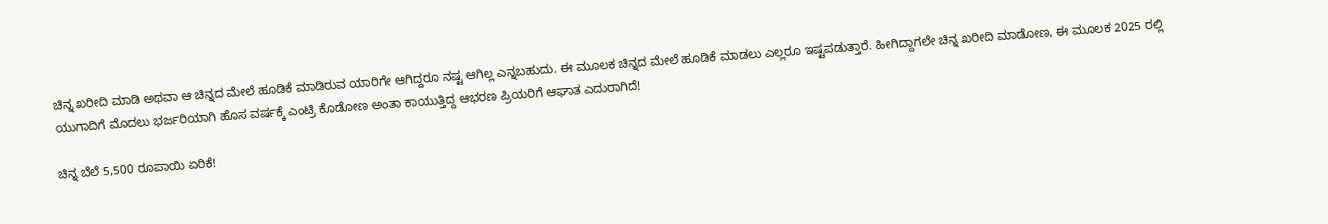ಚಿನ್ನ ಖರೀದಿ ಮಾಡಿ ಅಥವಾ ಆ ಚಿನ್ನದ ಮೇಲೆ ಹೂಡಿಕೆ ಮಾಡಿರುವ ಯಾರಿಗೇ ಆಗಿದ್ದರೂ ನಷ್ಟ ಆಗಿಲ್ಲ ಎನ್ನಬಹುದು. ಈ ಮೂಲಕ ಚಿನ್ನದ ಮೇಲೆ ಹೂಡಿಕೆ ಮಾಡಲು ಎಲ್ಲರೂ ಇಷ್ಟಪಡುತ್ತಾರೆ. ಹೀಗಿದ್ದಾಗಲೇ ಚಿನ್ನ ಖರೀದಿ ಮಾಡೋಣ, ಈ ಮೂಲಕ 2025 ರಲ್ಲಿ ಯುಗಾದಿಗೆ ಮೊದಲು ಭರ್ಜರಿಯಾಗಿ ಹೊಸ ವರ್ಷಕ್ಕೆ ಎಂಟ್ರಿ ಕೊಡೋಣ ಅಂತಾ ಕಾಯುತ್ತಿದ್ದ ಆಭರಣ ಪ್ರಿಯರಿಗೆ ಆಘಾತ ಎದುರಾಗಿದೆ!

ಚಿನ್ನ ಬೆಲೆ 5,500 ರೂಪಾಯಿ ಏರಿಕೆ!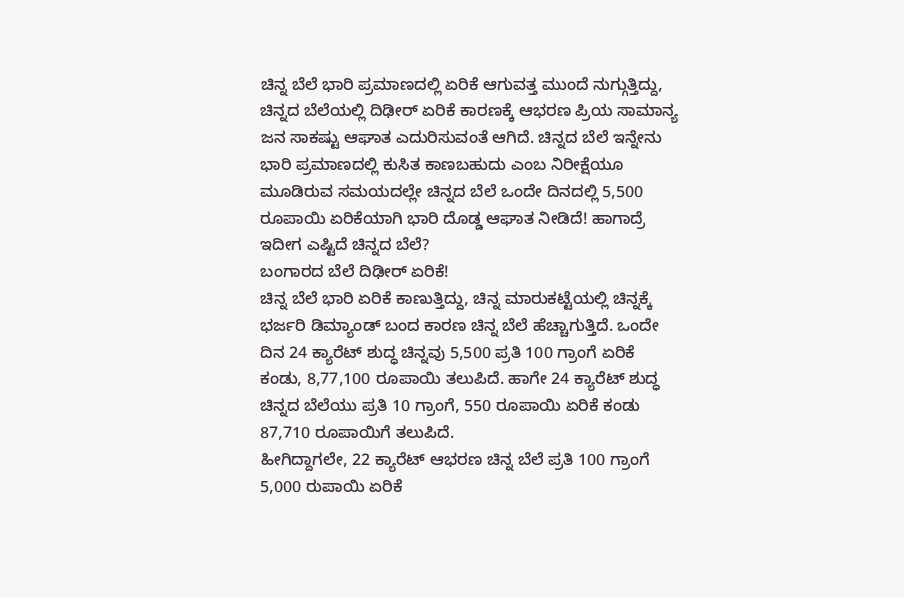ಚಿನ್ನ ಬೆಲೆ ಭಾರಿ ಪ್ರಮಾಣದಲ್ಲಿ ಏರಿಕೆ ಆಗುವತ್ತ ಮುಂದೆ ನುಗ್ಗುತ್ತಿದ್ದು, ಚಿನ್ನದ ಬೆಲೆಯಲ್ಲಿ ದಿಢೀರ್ ಏರಿಕೆ ಕಾರಣಕ್ಕೆ ಆಭರಣ ಪ್ರಿಯ ಸಾಮಾನ್ಯ ಜನ ಸಾಕಷ್ಟು ಆಘಾತ ಎದುರಿಸುವಂತೆ ಆಗಿದೆ. ಚಿನ್ನದ ಬೆಲೆ ಇನ್ನೇನು ಭಾರಿ ಪ್ರಮಾಣದಲ್ಲಿ ಕುಸಿತ ಕಾಣಬಹುದು ಎಂಬ ನಿರೀಕ್ಷೆಯೂ ಮೂಡಿರುವ ಸಮಯದಲ್ಲೇ ಚಿನ್ನದ ಬೆಲೆ ಒಂದೇ ದಿನದಲ್ಲಿ 5,500 ರೂಪಾಯಿ ಏರಿಕೆಯಾಗಿ ಭಾರಿ ದೊಡ್ಡ ಆಘಾತ ನೀಡಿದೆ! ಹಾಗಾದ್ರೆ ಇದೀಗ ಎಷ್ಟಿದೆ ಚಿನ್ನದ ಬೆಲೆ?
ಬಂಗಾರದ ಬೆಲೆ ದಿಢೀರ್ ಏರಿಕೆ!
ಚಿನ್ನ ಬೆಲೆ ಭಾರಿ ಏರಿಕೆ ಕಾಣುತ್ತಿದ್ದು, ಚಿನ್ನ ಮಾರುಕಟ್ಟೆಯಲ್ಲಿ ಚಿನ್ನಕ್ಕೆ ಭರ್ಜರಿ ಡಿಮ್ಯಾಂಡ್ ಬಂದ ಕಾರಣ ಚಿನ್ನ ಬೆಲೆ ಹೆಚ್ಚಾಗುತ್ತಿದೆ. ಒಂದೇ ದಿನ 24 ಕ್ಯಾರೆಟ್ ಶುದ್ಧ ಚಿನ್ನವು 5,500 ಪ್ರತಿ 100 ಗ್ರಾಂಗೆ ಏರಿಕೆ ಕಂಡು, 8,77,100 ರೂಪಾಯಿ ತಲುಪಿದೆ. ಹಾಗೇ 24 ಕ್ಯಾರೆಟ್ ಶುದ್ಧ ಚಿನ್ನದ ಬೆಲೆಯು ಪ್ರತಿ 10 ಗ್ರಾಂಗೆ, 550 ರೂಪಾಯಿ ಏರಿಕೆ ಕಂಡು 87,710 ರೂಪಾಯಿಗೆ ತಲುಪಿದೆ.
ಹೀಗಿದ್ದಾಗಲೇ, 22 ಕ್ಯಾರೆಟ್ ಆಭರಣ ಚಿನ್ನ ಬೆಲೆ ಪ್ರತಿ 100 ಗ್ರಾಂಗೆ 5,000 ರುಪಾಯಿ ಏರಿಕೆ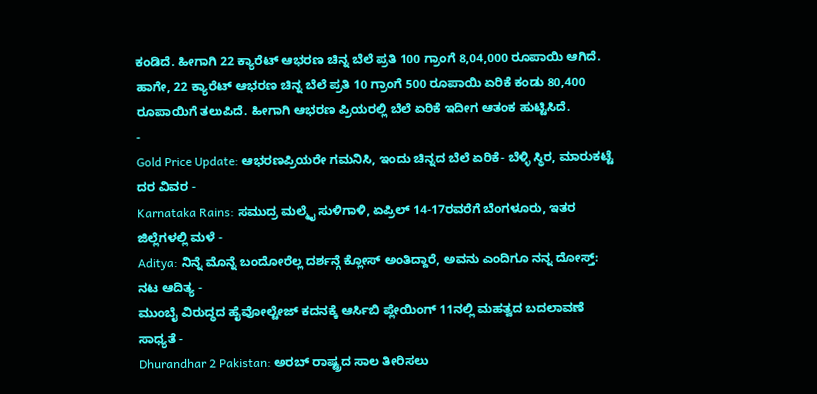ಕಂಡಿದೆ. ಹೀಗಾಗಿ 22 ಕ್ಯಾರೆಟ್ ಆಭರಣ ಚಿನ್ನ ಬೆಲೆ ಪ್ರತಿ 100 ಗ್ರಾಂಗೆ 8,04,000 ರೂಪಾಯಿ ಆಗಿದೆ. ಹಾಗೇ, 22 ಕ್ಯಾರೆಟ್ ಆಭರಣ ಚಿನ್ನ ಬೆಲೆ ಪ್ರತಿ 10 ಗ್ರಾಂಗೆ 500 ರೂಪಾಯಿ ಏರಿಕೆ ಕಂಡು 80,400 ರೂಪಾಯಿಗೆ ತಲುಪಿದೆ. ಹೀಗಾಗಿ ಆಭರಣ ಪ್ರಿಯರಲ್ಲಿ ಬೆಲೆ ಏರಿಕೆ ಇದೀಗ ಆತಂಕ ಹುಟ್ಟಿಸಿದೆ.
-
Gold Price Update: ಆಭರಣಪ್ರಿಯರೇ ಗಮನಿಸಿ, ಇಂದು ಚಿನ್ನದ ಬೆಲೆ ಏರಿಕೆ- ಬೆಳ್ಳಿ ಸ್ಥಿರ, ಮಾರುಕಟ್ಟೆ ದರ ವಿವರ -
Karnataka Rains: ಸಮುದ್ರ ಮಲ್ಮೈ ಸುಳಿಗಾಳಿ, ಏಪ್ರಿಲ್ 14-17ರವರೆಗೆ ಬೆಂಗಳೂರು, ಇತರ ಜಿಲ್ಲೆಗಳಲ್ಲಿ ಮಳೆ -
Aditya: ನಿನ್ನೆ ಮೊನ್ನೆ ಬಂದೋರೆಲ್ಲ ದರ್ಶನ್ಗೆ ಕ್ಲೋಸ್ ಅಂತಿದ್ದಾರೆ, ಅವನು ಎಂದಿಗೂ ನನ್ನ ದೋಸ್ತ್: ನಟ ಆದಿತ್ಯ -
ಮುಂಬೈ ವಿರುದ್ಧದ ಹೈವೋಲ್ಟೇಜ್ ಕದನಕ್ಕೆ ಆರ್ಸಿಬಿ ಪ್ಲೇಯಿಂಗ್ 11ನಲ್ಲಿ ಮಹತ್ವದ ಬದಲಾವಣೆ ಸಾಧ್ಯತೆ -
Dhurandhar 2 Pakistan: ಅರಬ್ ರಾಷ್ಟ್ರದ ಸಾಲ ತೀರಿಸಲು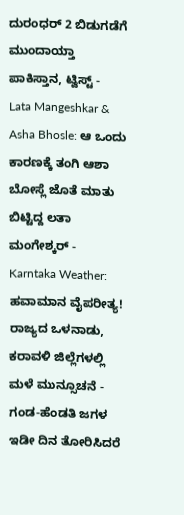ದುರಂಧರ್ 2 ಬಿಡುಗಡೆಗೆ ಮುಂದಾಯ್ತಾ ಪಾಕಿಸ್ತಾನ, ಟ್ವಿಸ್ಟ್ -
Lata Mangeshkar & Asha Bhosle: ಆ ಒಂದು ಕಾರಣಕ್ಕೆ ತಂಗಿ ಆಶಾ ಬೋಸ್ಲೆ ಜೊತೆ ಮಾತು ಬಿಟ್ಟಿದ್ದ ಲತಾ ಮಂಗೇಶ್ಕರ್ -
Karntaka Weather: ಹವಾಮಾನ ವೈಪರೀತ್ಯ! ರಾಜ್ಯದ ಒಳನಾಡು, ಕರಾವಳಿ ಜಿಲ್ಲೆಗಳಲ್ಲಿ ಮಳೆ ಮುನ್ಸೂಚನೆ -
ಗಂಡ-ಹೆಂಡತಿ ಜಗಳ ಇಡೀ ದಿನ ತೋರಿಸಿದರೆ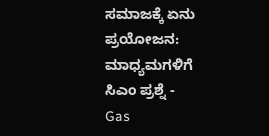ಸಮಾಜಕ್ಕೆ ಏನು ಪ್ರಯೋಜನ: ಮಾಧ್ಯಮಗಳಿಗೆ ಸಿಎಂ ಪ್ರಶ್ನೆ -
Gas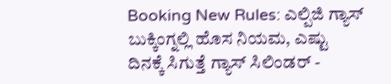Booking New Rules: ಎಲ್ಪಿಜಿ ಗ್ಯಾಸ್ ಬುಕ್ಕಿಂಗ್ನಲ್ಲಿ ಹೊಸ ನಿಯಮ, ಎಷ್ಟು ದಿನಕ್ಕೆ ಸಿಗುತ್ತೆ ಗ್ಯಾಸ್ ಸಿಲಿಂಡರ್ -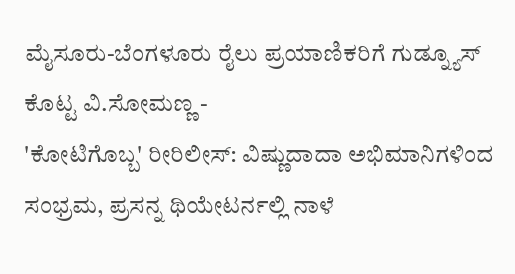ಮೈಸೂರು-ಬೆಂಗಳೂರು ರೈಲು ಪ್ರಯಾಣಿಕರಿಗೆ ಗುಡ್ನ್ಯೂಸ್ ಕೊಟ್ಟ ವಿ.ಸೋಮಣ್ಣ -
'ಕೋಟಿಗೊಬ್ಬ' ರೀರಿಲೀಸ್: ವಿಷ್ಣುದಾದಾ ಅಭಿಮಾನಿಗಳಿಂದ ಸಂಭ್ರಮ, ಪ್ರಸನ್ನ ಥಿಯೇಟರ್ನಲ್ಲಿ ನಾಳೆ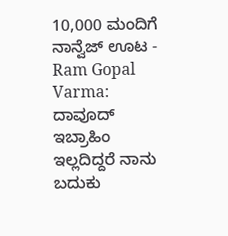10,000 ಮಂದಿಗೆ ನಾನ್ವೆಜ್ ಊಟ -
Ram Gopal Varma: ದಾವೂದ್ ಇಬ್ರಾಹಿಂ ಇಲ್ಲದಿದ್ದರೆ ನಾನು ಬದುಕು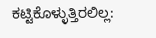ಕಟ್ಟಿಕೊಳ್ಳುತ್ತಿರಲಿಲ್ಲ: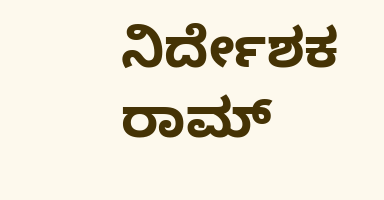ನಿರ್ದೇಶಕ ರಾಮ್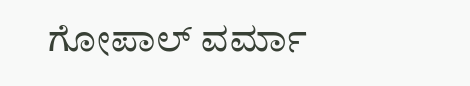ಗೋಪಾಲ್ ವರ್ಮಾ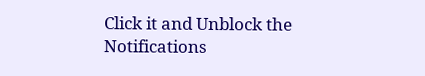Click it and Unblock the Notifications